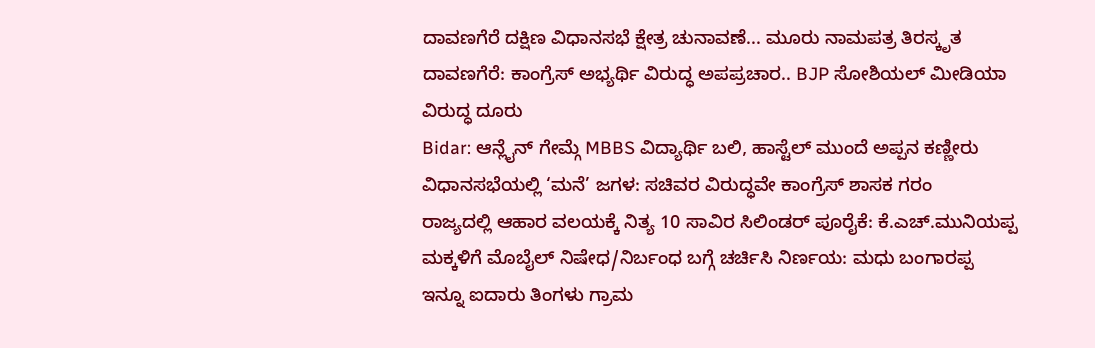ದಾವಣಗೆರೆ ದಕ್ಷಿಣ ವಿಧಾನಸಭೆ ಕ್ಷೇತ್ರ ಚುನಾವಣೆ... ಮೂರು ನಾಮಪತ್ರ ತಿರಸ್ಕೃತ
ದಾವಣಗೆರೆ: ಕಾಂಗ್ರೆಸ್ ಅಭ್ಯರ್ಥಿ ವಿರುದ್ಧ ಅಪಪ್ರಚಾರ.. BJP ಸೋಶಿಯಲ್ ಮೀಡಿಯಾ ವಿರುದ್ಧ ದೂರು
Bidar: ಆನ್ಲೈನ್ ಗೇಮ್ಗೆ MBBS ವಿದ್ಯಾರ್ಥಿ ಬಲಿ, ಹಾಸ್ಟೆಲ್ ಮುಂದೆ ಅಪ್ಪನ ಕಣ್ಣೀರು
ವಿಧಾನಸಭೆಯಲ್ಲಿ ‘ಮನೆ’ ಜಗಳ: ಸಚಿವರ ವಿರುದ್ಧವೇ ಕಾಂಗ್ರೆಸ್ ಶಾಸಕ ಗರಂ
ರಾಜ್ಯದಲ್ಲಿ ಆಹಾರ ವಲಯಕ್ಕೆ ನಿತ್ಯ 10 ಸಾವಿರ ಸಿಲಿಂಡರ್ ಪೂರೈಕೆ: ಕೆ.ಎಚ್.ಮುನಿಯಪ್ಪ
ಮಕ್ಕಳಿಗೆ ಮೊಬೈಲ್ ನಿಷೇಧ/ನಿರ್ಬಂಧ ಬಗ್ಗೆ ಚರ್ಚಿಸಿ ನಿರ್ಣಯ: ಮಧು ಬಂಗಾರಪ್ಪ
ಇನ್ನೂ ಐದಾರು ತಿಂಗಳು ಗ್ರಾಮ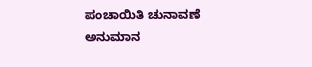ಪಂಚಾಯಿತಿ ಚುನಾವಣೆ ಅನುಮಾನ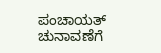ಪಂಚಾಯತ್ ಚುನಾವಣೆಗೆ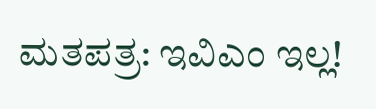ಮತಪತ್ರ: ಇವಿಎಂ ಇಲ್ಲ!